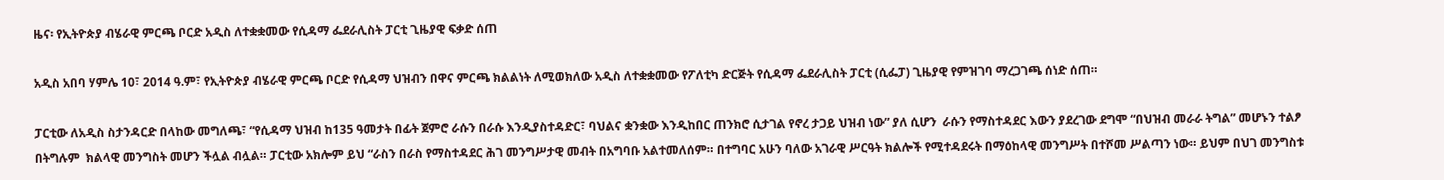ዜና፡ የኢትዮጵያ ብሄራዊ ምርጫ ቦርድ አዲስ ለተቋቋመው የሲዳማ ፌደራሊስት ፓርቲ ጊዜያዊ ፍቃድ ሰጠ

አዲስ አበባ ሃምሌ 10፣ 2014 ዓ.ም፣ የኢትዮጵያ ብሄራዊ ምርጫ ቦርድ የሲዳማ ህዝብን በዋና ምርጫ ክልልነት ለሚወክለው አዲስ ለተቋቋመው የፖለቲካ ድርጅት የሲዳማ ፌደራሊስት ፓርቲ (ሲፌፓ) ጊዜያዊ የምዝገባ ማረጋገጫ ሰነድ ሰጠ።

ፓርቲው ለአዲስ ስታንዳርድ በላከው መግለጫ፣ “የሲዳማ ህዝብ ከ135 ዓመታት በፊት ጀምሮ ራሱን በራሱ እንዲያስተዳድር፣ ባህልና ቋንቋው እንዲከበር ጠንክሮ ሲታገል የኖረ ታጋይ ህዝብ ነው” ያለ ሲሆን  ራሱን የማስተዳደር እውን ያደረገው ደግሞ “በህዝብ መራራ ትግል” መሆኑን ተልፆ በትግሉም  ክልላዊ መንግስት መሆን ችሏል ብሏል። ፓርቲው አክሎም ይህ “ራስን በራስ የማስተዳደር ሕገ መንግሥታዊ መብት በአግባቡ አልተመለሰም። በተግባር አሁን ባለው አገራዊ ሥርዓት ክልሎች የሚተዳደሩት በማዕከላዊ መንግሥት በተሾመ ሥልጣን ነው። ይህም በህገ መንግስቱ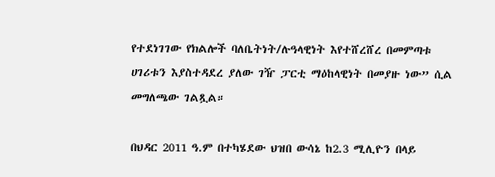የተደነገገው የክልሎች ባለቤትነት/ሉዓላዊነት እየተሸረሸረ በመምጣቱ ሀገሪቱን እያስተዳደረ ያለው ገዥ ፓርቲ ማዕከላዊነት በመያዙ ነው” ሲል መግለጫው ገልጿል።

በህዳር 2011 ዓ.ም በተካሄደው ህዝበ ውሳኔ ከ2.3 ሚሊዮን በላይ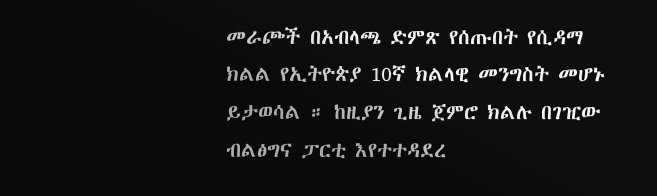መራጮች በአብላጫ ድምጽ የሰጡበት የሲዳማ ክልል የኢትዮጵያ 10ኛ ክልላዊ መንግስት መሆኑ ይታወሳል ። ከዚያን ጊዜ ጀምሮ ክልሉ በገዢው ብልፅግና ፓርቲ እየተተዳደረ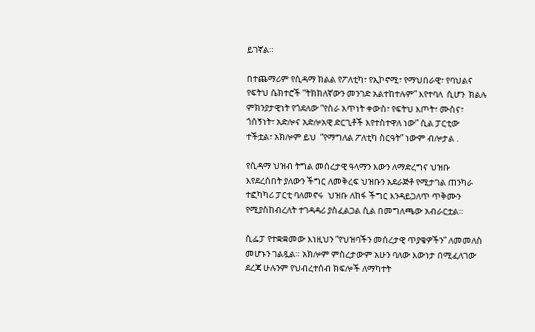ይገኛል።

በተጨማሪም የሲዳማ ክልል የፖለቲካ፣ የኢኮኖሚ፣ የማህበራዊ፣ የባህልና የፍትህ ሴክተሮች “ትክክለኛውን መንገድ አልተከተሉም” እየተባለ  ሲሆን  ክልሉ ምክንያታዊነት የጎደለው “የስራ አጥነት ቀውስ፣ የፍትህ እጦት፣ ሙስና፣ ጎሰኝነት፣ አድሎና አድሎአዊ ድርጊቶች እየተስተዋለ ነው” ሲል ፓርቲው  ተችቷል፣ አክሎም ይህ  “የማግለል ፖለቲካ ስርዓት” ነውም ብሎታል .

የሲዳማ ህዝብ ትግል መሰረታዊ ዓላማን እውን ለማድረግና ህዝቡ እየደረሰበት ያለውን ችግር ለመቅረፍ ህዝቡን አደራጅቶ የሚታገል ጠንካራ ተፎካካሪ ፓርቲ ባለመኖሩ  ህዝቡ ለከፋ ችግር እንዳይጋለጥ ጥቅሙን የሚያስከብረለት ተገዳዳሪ ያስፈልጋል ሲል በመግለጫው አብራርቷል።

ሲፌፓ የተቋቋመው እነዚህን “የህዝባችን መሰረታዊ ጥያቄዎችን” ለመመለስ መሆኑን ገልጿል። አክሎም ምስረታውም አሁን ባለው እውነታ በሚፈለገው ደረጃ ሁሉንም የህብረተሰብ ክፍሎች ለማካተት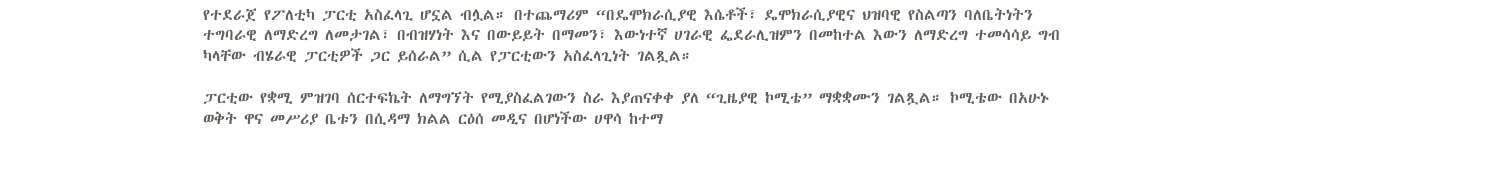የተደራጀ የፖለቲካ ፓርቲ አስፈላጊ ሆኗል ብሏል። በተጨማሪም “በዴሞክራሲያዊ እሴቶች፣ ዴሞክራሲያዊና ህዝባዊ የስልጣን ባለቤትነትን ተግባራዊ ለማድረግ ለመታገል፣ በብዝሃነት እና በውይይት በማመን፣ እውነተኛ ሀገራዊ ፌደራሊዝምን በመከተል እውን ለማድረግ ተመሳሳይ ግብ ካላቸው ብሄራዊ ፓርቲዎች ጋር ይሰራል” ሲል የፓርቲውን አስፈላጊነት ገልጿል።

ፓርቲው የቋሚ ምዝገባ ሰርተፍኬት ለማግኘት የሚያስፈልገውን ስራ እያጠናቀቀ ያለ “ጊዜያዊ ኮሚቴ” ማቋቋሙን ገልጿል። ኮሚቴው በአሁኑ ወቅት ዋና መሥሪያ ቤቱን በሲዳማ ክልል ርዕሰ መዲና በሆነችው ሀዋሳ ከተማ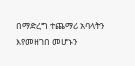በማድረግ ተጨማሪ አባላትን እየመዘገበ መሆኑን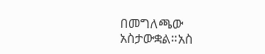በመግለጫው አስታውቋል።አስ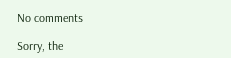No comments

Sorry, the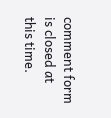comment form is closed at this time.